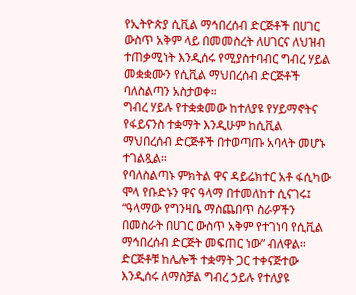የኢትዮጵያ ሲቪል ማኅበረሰብ ድርጅቶች በሀገር ውስጥ አቅም ላይ በመመስረት ለሀገርና ለህዝብ ተጠቃሚነት እንዲሰሩ የሚያስተባብር ግብረ ሃይል መቋቋሙን የሲቪል ማህበረሰብ ድርጅቶች ባለስልጣን አስታወቀ።
ግብረ ሃይሉ የተቋቋመው ከተለያዩ የሃይማኖትና የፋይናንስ ተቋማት እንዲሁም ከሲቪል ማህበረሰብ ድርጅቶች በተወጣጡ አባላት መሆኑ ተገልጿል።
የባለስልጣኑ ምክትል ዋና ዳይሬክተር አቶ ፋሲካው ሞላ የቡድኑን ዋና ዓላማ በተመለከተ ሲናገሩ፤ “ዓላማው የግንዛቤ ማስጨበጥ ስራዎችን በመስራት በሀገር ውስጥ አቅም የተገነባ የሲቪል ማኅበረሰብ ድርጅት መፍጠር ነው” ብለዋል፡፡
ድርጅቶቹ ከሌሎች ተቋማት ጋር ተቀናጅተው እንዲሰሩ ለማስቻል ግብረ ኃይሉ የተለያዩ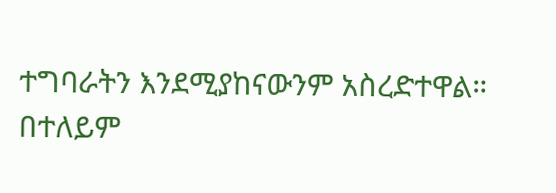ተግባራትን እንደሚያከናውንም አስረድተዋል።
በተለይም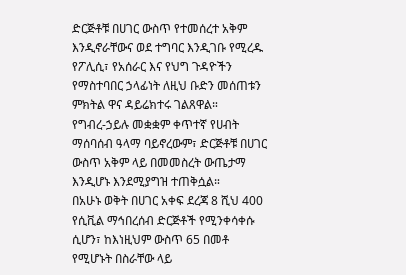ድርጅቶቹ በሀገር ውስጥ የተመሰረተ አቅም እንዲኖራቸውና ወደ ተግባር እንዲገቡ የሚረዱ የፖሊሲ፣ የአሰራር እና የህግ ጉዳዮችን የማስተባበር ኃላፊነት ለዚህ ቡድን መሰጠቱን ምክትል ዋና ዳይሬክተሩ ገልጸዋል።
የግብረ-ኃይሉ መቋቋም ቀጥተኛ የሀብት ማሰባሰብ ዓላማ ባይኖረውም፣ ድርጅቶቹ በሀገር ውስጥ አቅም ላይ በመመስረት ውጤታማ እንዲሆኑ እንደሚያግዝ ተጠቅሷል።
በአሁኑ ወቅት በሀገር አቀፍ ደረጃ 8 ሺህ 400 የሲቪል ማኅበረሰብ ድርጅቶች የሚንቀሳቀሱ ሲሆን፣ ከእነዚህም ውስጥ 65 በመቶ የሚሆኑት በስራቸው ላይ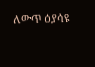ለውጥ ዕያሳዩ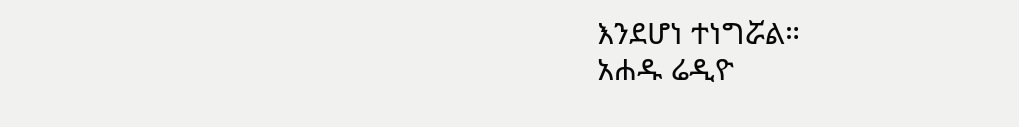እንደሆነ ተነግሯል።
አሐዱ ሬዲዮ